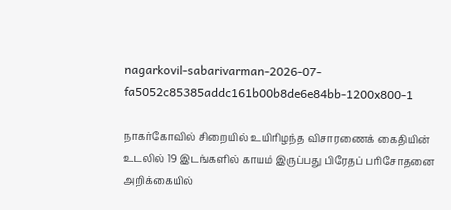nagarkovil-sabarivarman-2026-07-fa5052c85385addc161b00b8de6e84bb-1200x800-1

நாகர்கோவில் சிறையில் உயிரிழந்த விசாரணைக் கைதியின் உடலில் 19 இடங்களில் காயம் இருப்பது பிரேதப் பரிசோதனை அறிக்கையில்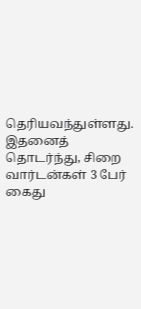தெரியவந்துள்ளது. இதனைத் தொடர்ந்து, சிறை வார்டன்கள் 3 பேர் கைது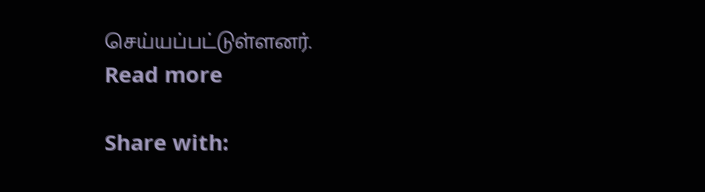செய்யப்பட்டுள்ளனர்.
Read more

Share with: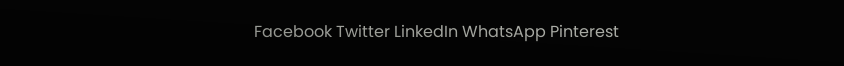Facebook Twitter LinkedIn WhatsApp Pinterest